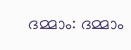ദമ്മാം: ദമ്മാം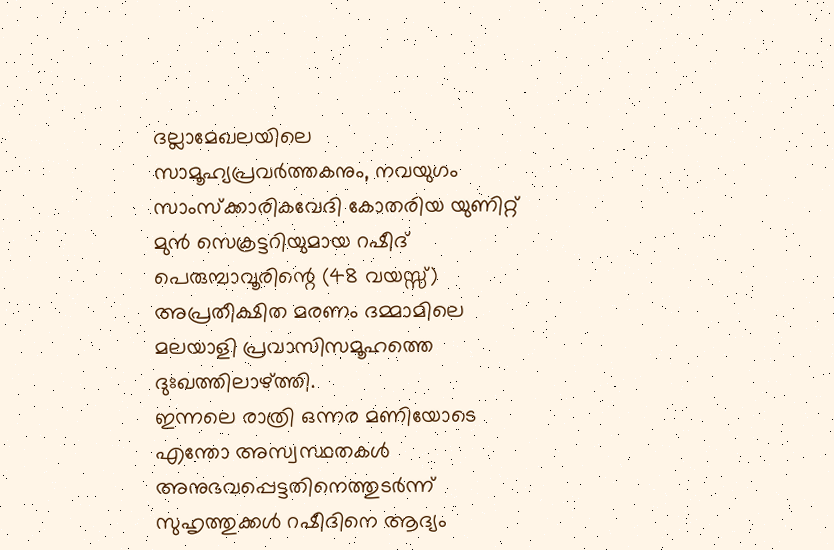ദല്ലാമേഖലയിലെ സാമൂഹ്യപ്രവർത്തകനും, നവയുഗം സാംസ്ക്കാരികവേദി കോതരിയ യുണിറ്റ് മുൻ സെക്രട്ടറിയുമായ റഷീദ് പെരുമ്പാവൂരിന്റെ (48 വയസ്സ്) അപ്രതീക്ഷിത മരണം ദമ്മാമിലെ മലയാളി പ്രവാസിസമൂഹത്തെ ദുഃഖത്തിലാഴ്ത്തി.
ഇന്നലെ രാത്രി ഒന്നര മണിയോടെ എന്തോ അസ്വസ്ഥതകൾ അനുഭവപ്പെട്ടതിനെത്തുടർന്ന് സുഹൃത്തുക്കൾ റഷീദിനെ ആദ്യം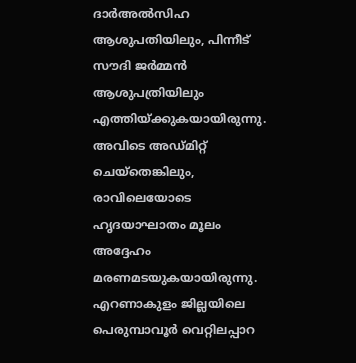ദാർഅൽസിഹ ആശുപതിയിലും, പിന്നീട് സൗദി ജർമ്മൻ ആശുപത്രിയിലും എത്തിയ്ക്കുകയായിരുന്നു. അവിടെ അഡ്മിറ്റ് ചെയ്തെങ്കിലും, രാവിലെയോടെ ഹൃദയാഘാതം മൂലം അദ്ദേഹം മരണമടയുകയായിരുന്നു.
എറണാകുളം ജില്ലയിലെ പെരുമ്പാവൂർ വെറ്റിലപ്പാറ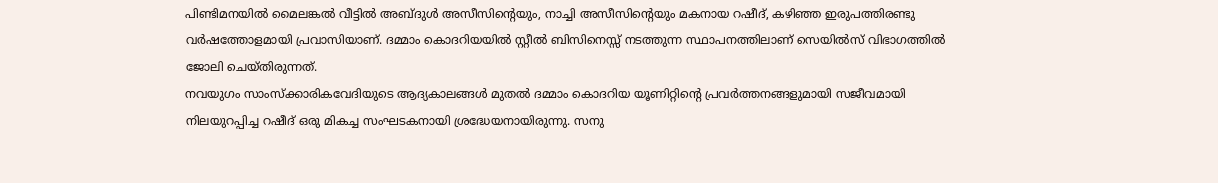പിണ്ടിമനയിൽ മൈലങ്കൽ വീട്ടിൽ അബ്ദുൾ അസീസിന്റെയും, നാച്ചി അസീസിന്റെയും മകനായ റഷീദ്, കഴിഞ്ഞ ഇരുപത്തിരണ്ടു വർഷത്തോളമായി പ്രവാസിയാണ്. ദമ്മാം കൊദറിയയിൽ സ്റ്റീൽ ബിസിനെസ്സ് നടത്തുന്ന സ്ഥാപനത്തിലാണ് സെയിൽസ് വിഭാഗത്തിൽ ജോലി ചെയ്തിരുന്നത്.
നവയുഗം സാംസ്ക്കാരികവേദിയുടെ ആദ്യകാലങ്ങൾ മുതൽ ദമ്മാം കൊദറിയ യൂണിറ്റിന്റെ പ്രവർത്തനങ്ങളുമായി സജീവമായി നിലയുറപ്പിച്ച റഷീദ് ഒരു മികച്ച സംഘടകനായി ശ്രദ്ധേയനായിരുന്നു. സനു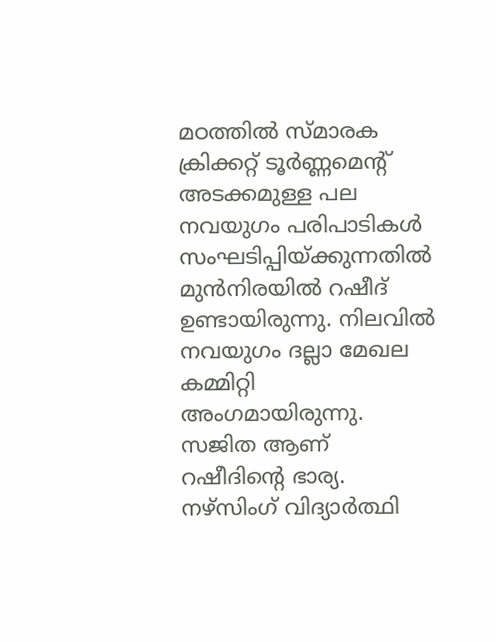മഠത്തിൽ സ്മാരക ക്രിക്കറ്റ് ടൂർണ്ണമെൻ്റ് അടക്കമുള്ള പല നവയുഗം പരിപാടികൾ സംഘടിപ്പിയ്ക്കുന്നതിൽ മുൻനിരയിൽ റഷീദ് ഉണ്ടായിരുന്നു. നിലവിൽ നവയുഗം ദല്ലാ മേഖല കമ്മിറ്റി അംഗമായിരുന്നു.
സജിത ആണ് റഷീദിന്റെ ഭാര്യ.
നഴ്സിംഗ് വിദ്യാർത്ഥി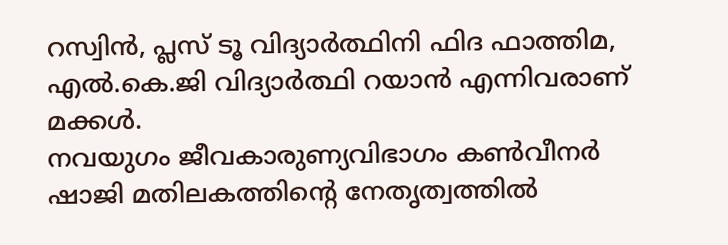റസ്വിൻ, പ്ലസ് ടൂ വിദ്യാർത്ഥിനി ഫിദ ഫാത്തിമ, എൽ.കെ.ജി വിദ്യാർത്ഥി റയാൻ എന്നിവരാണ് മക്കൾ.
നവയുഗം ജീവകാരുണ്യവിഭാഗം കൺവീനർ ഷാജി മതിലകത്തിന്റെ നേതൃത്വത്തിൽ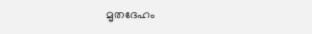മൃതദേഹം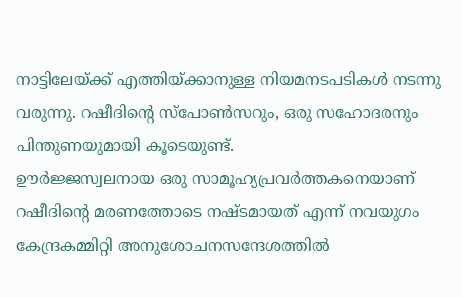നാട്ടിലേയ്ക്ക് എത്തിയ്ക്കാനുള്ള നിയമനടപടികൾ നടന്നു വരുന്നു. റഷീദിന്റെ സ്പോൺസറും, ഒരു സഹോദരനും പിന്തുണയുമായി കൂടെയുണ്ട്.
ഊർജ്ജസ്വലനായ ഒരു സാമൂഹ്യപ്രവർത്തകനെയാണ് റഷീദിന്റെ മരണത്തോടെ നഷ്ടമായത് എന്ന് നവയുഗം കേന്ദ്രകമ്മിറ്റി അനുശോചനസന്ദേശത്തിൽ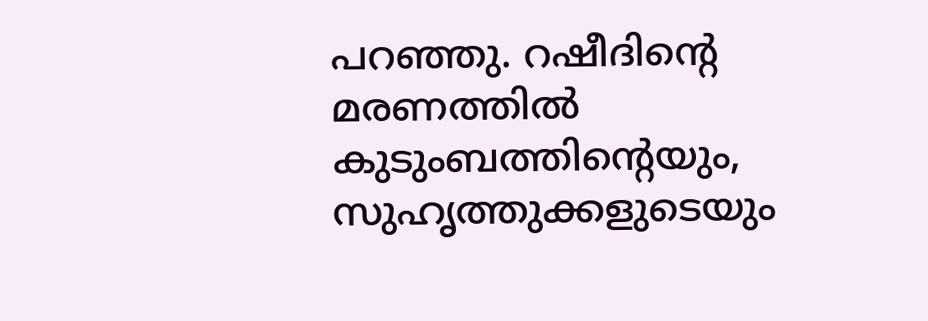പറഞ്ഞു. റഷീദിന്റെ മരണത്തിൽ കുടുംബത്തിന്റെയും, സുഹൃത്തുക്കളുടെയും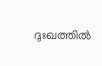ദുഃഖത്തിൽ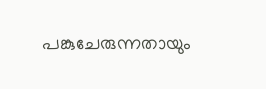പങ്കുചേരുന്നതായും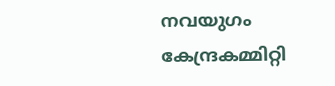നവയുഗം കേന്ദ്രകമ്മിറ്റി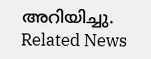അറിയിച്ചു.
Related News